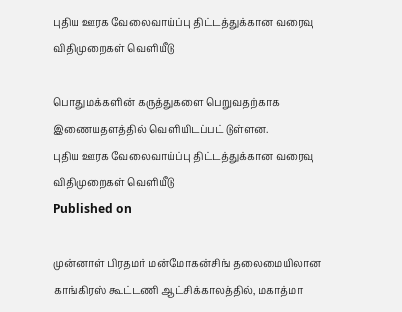புதிய ஊரக வேலைவாய்ப்பு திட்டத்துக்கான வரைவு விதிமுறைகள் வெளியீடு

பொதுமக்களின் கருத்துகளை பெறுவதற்காக இணையதளத்தில் வெளியிடப்பட் டுள்ளன.
புதிய ஊரக வேலைவாய்ப்பு திட்டத்துக்கான வரைவு விதிமுறைகள் வெளியீடு
Published on

முன்னாள் பிரதமர் மன்மோகன்சிங் தலைமையிலான காங்கிரஸ் கூட்டணி ஆட்சிக்காலத்தில், மகாத்மா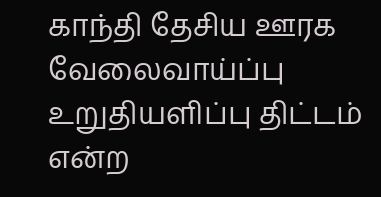காந்தி தேசிய ஊரக வேலைவாய்ப்பு உறுதியளிப்பு திட்டம் என்ற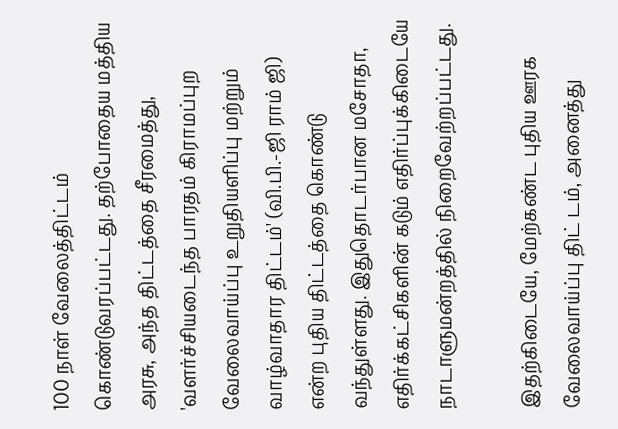100 நாள் வேலைத்திட்டம் கொண்டுவரப்பட்டது. தற்போதைய மத்திய அரசு, அந்த திட்டத்தை சீரமைத்து, 'வளர்ச்சியடைந்த பாரதம் கிராமப்புற வேலைவாய்ப்பு உறுதியளிப்பு மற்றும் வாழ்வாதார திட்டம்' (வி.பி.-ஜி ராம் ஜி) என்ற புதிய திட்டத்தை கொண்டு வந்துள்ளது. இதுதொடர்பான மசோதா, எதிர்க்கட்சிகளின் கடும் எதிர்ப்புக்கிடையே நாடாளுமன்றத்தில் நிறைவேற்றப்பட்டது.

இதற்கிடையே, மேற்கண்ட புதிய ஊரக வேலைவாய்ப்பு திட் டம், அனைத்து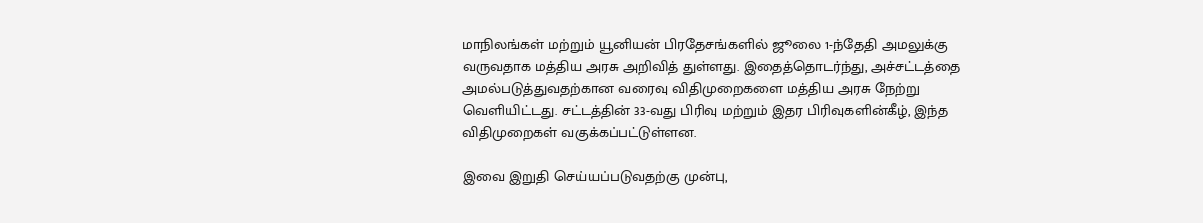மாநிலங்கள் மற்றும் யூனியன் பிரதேசங்களில் ஜூலை 1-ந்தேதி அமலுக்கு வருவதாக மத்திய அரசு அறிவித் துள்ளது. இதைத்தொடர்ந்து, அச்சட்டத்தை அமல்படுத்துவதற்கான வரைவு விதிமுறைகளை மத்திய அரசு நேற்று வெளியிட்டது. சட்டத்தின் 33-வது பிரிவு மற்றும் இதர பிரிவுகளின்கீழ், இந்த விதிமுறைகள் வகுக்கப்பட்டுள்ளன.

இவை இறுதி செய்யப்படுவதற்கு முன்பு,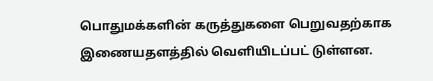பொதுமக்களின் கருத்துகளை பெறுவதற்காக இணையதளத்தில் வெளியிடப்பட் டுள்ளன.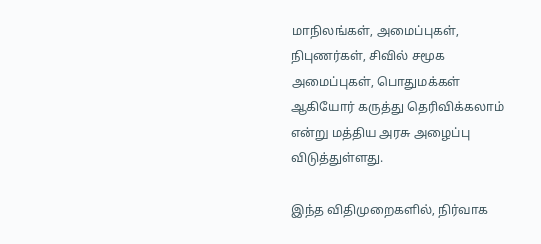மாநிலங்கள், அமைப்புகள், நிபுணர்கள், சிவில் சமூக அமைப்புகள், பொதுமக்கள் ஆகியோர் கருத்து தெரிவிக்கலாம் என்று மத்திய அரசு அழைப்பு விடுத்துள்ளது.

இந்த விதிமுறைகளில், நிர்வாக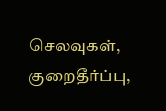செலவுகள், குறைதீர்ப்பு,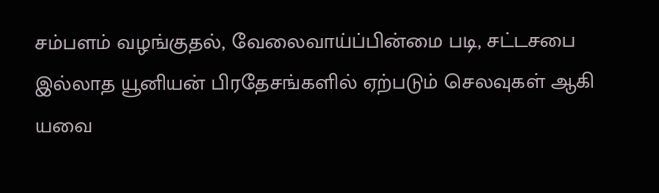சம்பளம் வழங்குதல், வேலைவாய்ப்பின்மை படி, சட்டசபை இல்லாத யூனியன் பிரதேசங்களில் ஏற்படும் செலவுகள் ஆகி யவை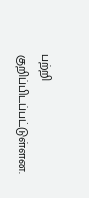பற்றி குறிப்பிடப்பட்டுள்ளன.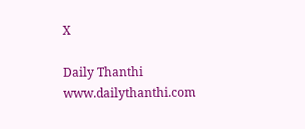X

Daily Thanthi
www.dailythanthi.com